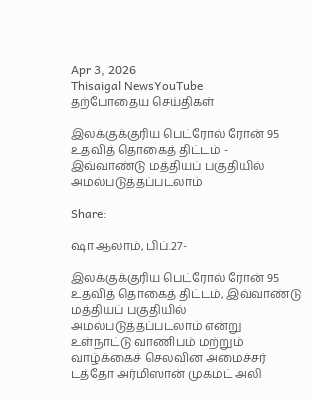Apr 3, 2026
Thisaigal NewsYouTube
தற்போதைய செய்திகள்

இலக்குக்குரிய பெட்ரோல் ரோன் 95 உதவித் தொகைத் திட்டம் - இவ்வாண்டு மத்தியப் பகுதியில் அமல்படுத்தப்படலாம்

Share:

ஷா ஆலாம், பிப்.27-

இலக்குக்குரிய பெட்ரோல் ரோன் 95 உதவித் தொகைத் திட்டம், இவ்வாண்டு மத்தியப் பகுதியில் அமல்படுத்தப்படலாம் என்று உள்நாட்டு வாணிபம் மற்றும் வாழ்க்கைச் செலவின அமைச்சர் டத்தோ அர்மிஸான் முகமட் அலி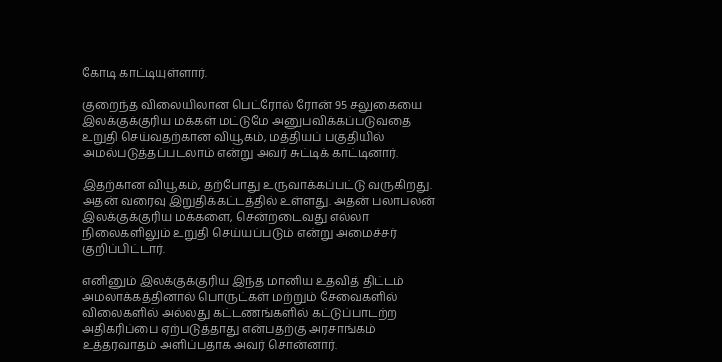கோடி காட்டியுள்ளார்.

குறைந்த விலையிலான பெட்ரோல் ரோன் 95 சலுகையை இலக்குக்குரிய மக்கள் மட்டுமே அனுபவிக்கப்படுவதை உறுதி செய்வதற்கான வியூகம், மத்தியப் பகுதியில் அமல்படுத்தப்படலாம் என்று அவர் சுட்டிக் காட்டினார்.

இதற்கான வியூகம், தற்போது உருவாக்கப்பட்டு வருகிறது. அதன் வரைவு இறுதிக்கட்டத்தில் உள்ளது. அதன் பலாபலன் இலக்குக்குரிய மக்களை, சென்றடைவது எல்லா நிலைகளிலும் உறுதி செய்யப்படும் என்று அமைச்சர் குறிப்பிட்டார்.

எனினும் இலக்குக்குரிய இந்த மானிய உதவித் திட்டம் அமலாக்கத்தினால் பொருட்கள் மற்றும் சேவைகளில் விலைகளில் அல்லது கட்டணங்களில் கட்டுப்பாடற்ற அதிகரிப்பை ஏற்படுத்தாது என்பதற்கு அரசாங்கம் உத்தரவாதம் அளிப்பதாக அவர் சொன்னார்.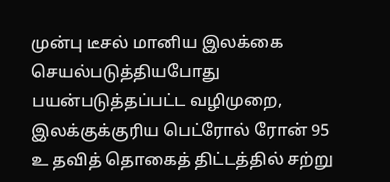முன்பு டீசல் மானிய இலக்கை செயல்படுத்தியபோது பயன்படுத்தப்பட்ட வழிமுறை, இலக்குக்குரிய பெட்ரோல் ரோன் 95 உ தவித் தொகைத் திட்டத்தில் சற்று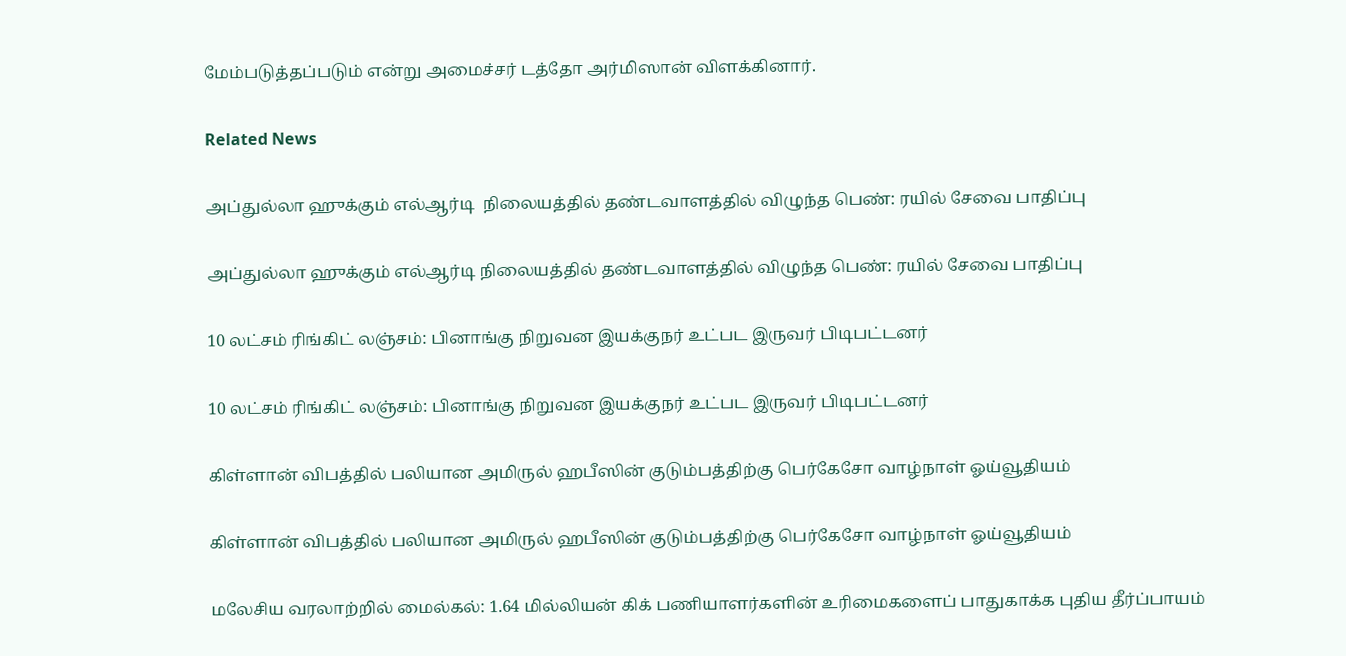மேம்படுத்தப்படும் என்று அமைச்சர் டத்தோ அர்மிஸான் விளக்கினார்.

Related News

அப்துல்லா ஹுக்கும் எல்ஆர்டி  நிலையத்தில் தண்டவாளத்தில் விழுந்த பெண்: ரயில் சேவை பாதிப்பு

அப்துல்லா ஹுக்கும் எல்ஆர்டி நிலையத்தில் தண்டவாளத்தில் விழுந்த பெண்: ரயில் சேவை பாதிப்பு

10 லட்சம் ரிங்கிட் லஞ்சம்: பினாங்கு நிறுவன இயக்குநர் உட்பட இருவர் பிடிபட்டனர்

10 லட்சம் ரிங்கிட் லஞ்சம்: பினாங்கு நிறுவன இயக்குநர் உட்பட இருவர் பிடிபட்டனர்

கிள்ளான் விபத்தில் பலியான அமிருல் ஹபீஸின் குடும்பத்திற்கு பெர்கேசோ வாழ்நாள் ஓய்வூதியம்

கிள்ளான் விபத்தில் பலியான அமிருல் ஹபீஸின் குடும்பத்திற்கு பெர்கேசோ வாழ்நாள் ஓய்வூதியம்

மலேசிய வரலாற்றில் மைல்கல்: 1.64 மில்லியன் கிக் பணியாளர்களின் உரிமைகளைப் பாதுகாக்க புதிய தீர்ப்பாயம்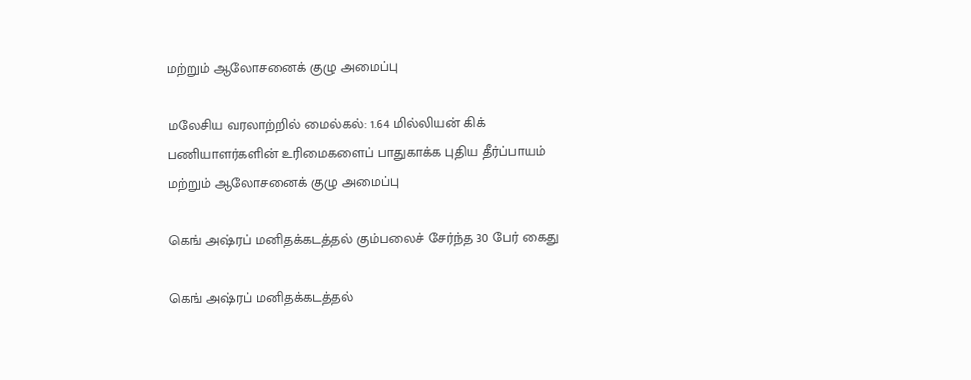மற்றும் ஆலோசனைக் குழு அமைப்பு

மலேசிய வரலாற்றில் மைல்கல்: 1.64 மில்லியன் கிக் பணியாளர்களின் உரிமைகளைப் பாதுகாக்க புதிய தீர்ப்பாயம் மற்றும் ஆலோசனைக் குழு அமைப்பு

கெங் அஷ்ரப் மனிதக்கடத்தல் கும்பலைச் சேர்ந்த 30 பேர் கைது

கெங் அஷ்ரப் மனிதக்கடத்தல்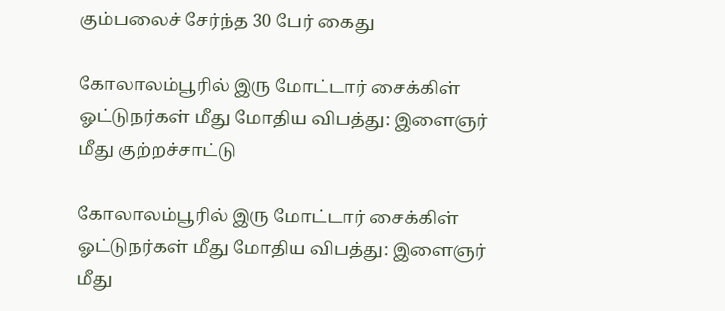கும்பலைச் சேர்ந்த 30 பேர் கைது

கோலாலம்பூரில் இரு மோட்டார் சைக்கிள் ஓட்டுநர்கள் மீது மோதிய விபத்து: இளைஞர் மீது குற்றச்சாட்டு

கோலாலம்பூரில் இரு மோட்டார் சைக்கிள் ஓட்டுநர்கள் மீது மோதிய விபத்து: இளைஞர் மீது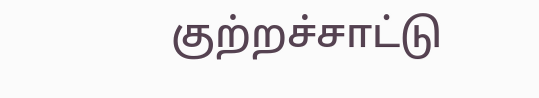குற்றச்சாட்டு